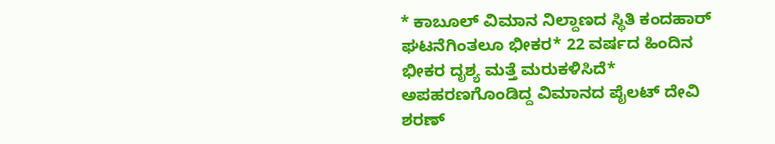* ಕಾಬೂಲ್‌ ವಿಮಾನ ನಿಲ್ದಾಣದ ಸ್ಥಿತಿ ಕಂದಹಾರ್‌ ಘಟನೆಗಿಂತಲೂ ಭೀಕರ* 22 ವರ್ಷದ ಹಿಂದಿನ ಭೀಕರ ದೃಶ್ಯ ಮತ್ತೆ ಮರುಕಳಿಸಿದೆ* ಅಪಹರಣಗೊಂಡಿದ್ದ ವಿಮಾನದ ಪೈಲಟ್‌ ದೇವಿ ಶರಣ್‌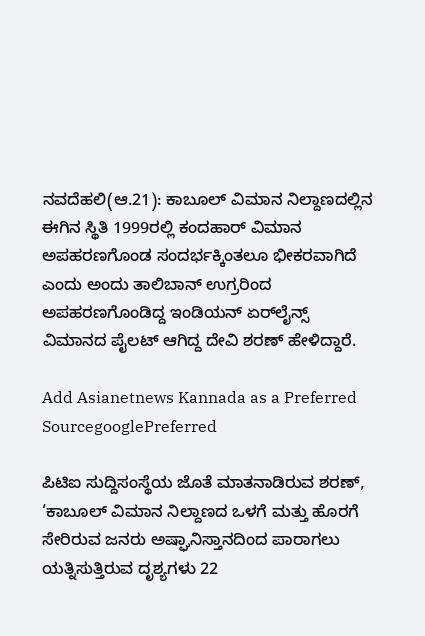ನವದೆಹಲಿ(ಆ.21): ಕಾಬೂಲ್‌ ವಿಮಾನ ನಿಲ್ದಾಣದಲ್ಲಿನ ಈಗಿನ ಸ್ಥಿತಿ 1999ರಲ್ಲಿ ಕಂದಹಾರ್‌ ವಿಮಾನ ಅಪಹರಣಗೊಂಡ ಸಂದರ್ಭಕ್ಕಿಂತಲೂ ಭೀಕರವಾಗಿದೆ ಎಂದು ಅಂದು ತಾಲಿಬಾನ್‌ ಉಗ್ರರಿಂದ ಅಪಹರಣಗೊಂಡಿದ್ದ ಇಂಡಿಯನ್‌ ಏರ್‌ಲೈನ್ಸ್‌ ವಿಮಾನದ ಪೈಲಟ್‌ ಆಗಿದ್ದ ದೇವಿ ಶರಣ್‌ ಹೇಳಿದ್ದಾರೆ.

Add Asianetnews Kannada as a Preferred SourcegooglePreferred

ಪಿಟಿಐ ಸುದ್ದಿಸಂಸ್ಥೆಯ ಜೊತೆ ಮಾತನಾಡಿರುವ ಶರಣ್‌, ‘ಕಾಬೂಲ್‌ ವಿಮಾನ ನಿಲ್ದಾಣದ ಒಳಗೆ ಮತ್ತು ಹೊರಗೆ ಸೇರಿರುವ ಜನರು ಅಷ್ಘಾನಿಸ್ತಾನದಿಂದ ಪಾರಾಗಲು ಯತ್ನಿಸುತ್ತಿರುವ ದೃಶ್ಯಗಳು 22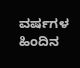ವರ್ಷಗಳ ಹಿಂದಿನ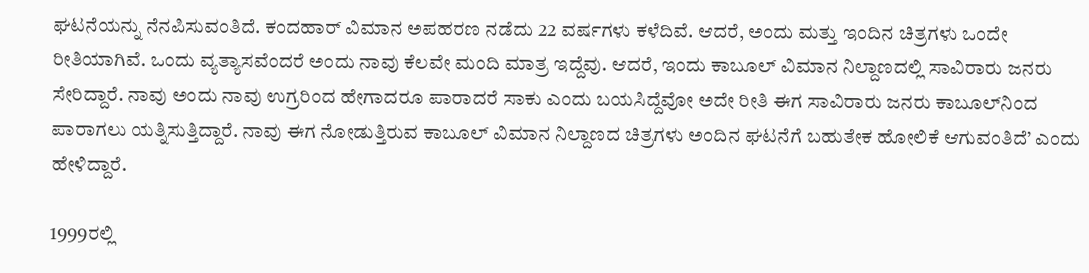ಘಟನೆಯನ್ನು ನೆನಪಿಸುವಂತಿದೆ. ಕಂದಹಾರ್‌ ವಿಮಾನ ಅಪಹರಣ ನಡೆದು 22 ವರ್ಷಗಳು ಕಳೆದಿವೆ. ಆದರೆ, ಅಂದು ಮತ್ತು ಇಂದಿನ ಚಿತ್ರಗಳು ಒಂದೇ ರೀತಿಯಾಗಿವೆ. ಒಂದು ವ್ಯತ್ಯಾಸವೆಂದರೆ ಅಂದು ನಾವು ಕೆಲವೇ ಮಂದಿ ಮಾತ್ರ ಇದ್ದೆವು. ಆದರೆ, ಇಂದು ಕಾಬೂಲ್‌ ವಿಮಾನ ನಿಲ್ದಾಣದಲ್ಲಿ ಸಾವಿರಾರು ಜನರು ಸೇರಿದ್ದಾರೆ. ನಾವು ಅಂದು ನಾವು ಉಗ್ರರಿಂದ ಹೇಗಾದರೂ ಪಾರಾದರೆ ಸಾಕು ಎಂದು ಬಯಸಿದ್ದೆವೋ ಅದೇ ರೀತಿ ಈಗ ಸಾವಿರಾರು ಜನರು ಕಾಬೂಲ್‌ನಿಂದ ಪಾರಾಗಲು ಯತ್ನಿಸುತ್ತಿದ್ದಾರೆ. ನಾವು ಈಗ ನೋಡುತ್ತಿರುವ ಕಾಬೂಲ್‌ ವಿಮಾನ ನಿಲ್ದಾಣದ ಚಿತ್ರಗಳು ಅಂದಿನ ಘಟನೆಗೆ ಬಹುತೇಕ ಹೋಲಿಕೆ ಆಗುವಂತಿದೆ’ ಎಂದು ಹೇಳಿದ್ದಾರೆ.

1999ರಲ್ಲಿ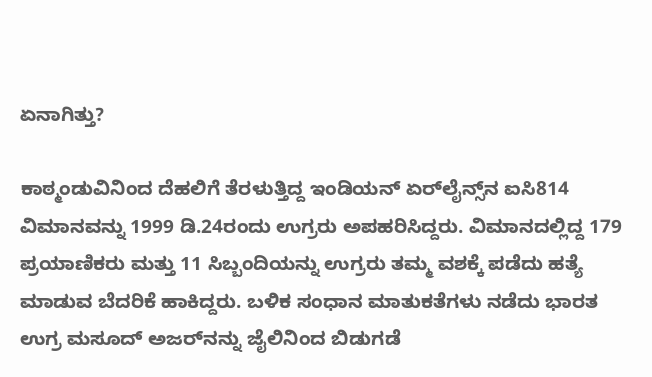ಏನಾಗಿತ್ತು?

ಕಾಠ್ಮಂಡುವಿನಿಂದ ದೆಹಲಿಗೆ ತೆರಳುತ್ತಿದ್ದ ಇಂಡಿಯನ್‌ ಏರ್‌ಲೈನ್ಸ್‌ನ ಐಸಿ814 ವಿಮಾನವನ್ನು 1999 ಡಿ.24ರಂದು ಉಗ್ರರು ಅಪಹರಿಸಿದ್ದರು. ವಿಮಾನದಲ್ಲಿದ್ದ 179 ಪ್ರಯಾಣಿಕರು ಮತ್ತು 11 ಸಿಬ್ಬಂದಿಯನ್ನು ಉಗ್ರರು ತಮ್ಮ ವಶಕ್ಕೆ ಪಡೆದು ಹತ್ಯೆ ಮಾಡುವ ಬೆದರಿಕೆ ಹಾಕಿದ್ದರು. ಬಳಿಕ ಸಂಧಾನ ಮಾತುಕತೆಗಳು ನಡೆದು ಭಾರತ ಉಗ್ರ ಮಸೂದ್‌ ಅಜರ್‌ನನ್ನು ಜೈಲಿನಿಂದ ಬಿಡುಗಡೆ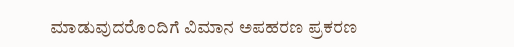ಮಾಡುವುದರೊಂದಿಗೆ ವಿಮಾನ ಅಪಹರಣ ಪ್ರಕರಣ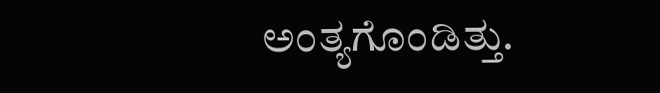ಅಂತ್ಯಗೊಂಡಿತ್ತು.